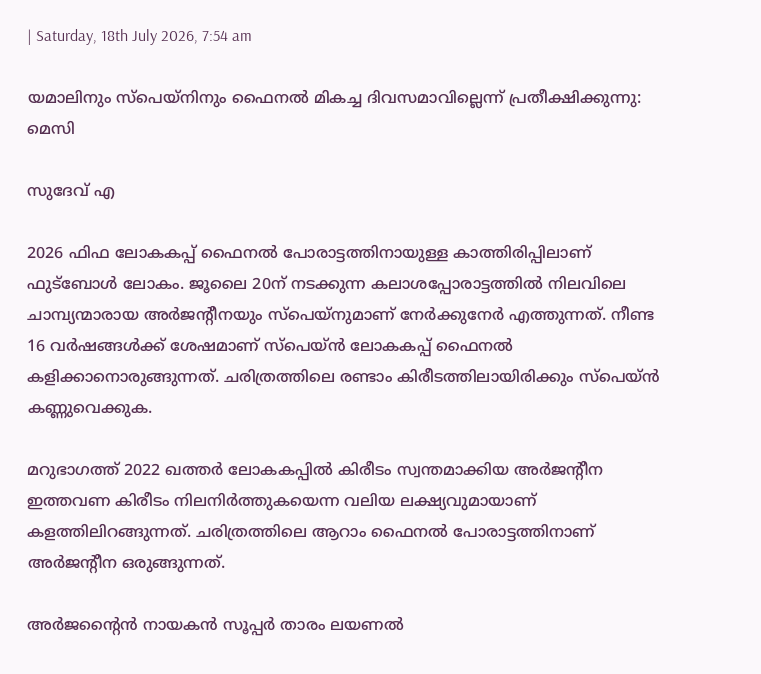| Saturday, 18th July 2026, 7:54 am

യമാലിനും സ്‌പെയ്‌നിനും ഫൈനൽ മികച്ച ദിവസമാവില്ലെന്ന് പ്രതീക്ഷിക്കുന്നു: മെസി

സുദേവ് എ

2026 ഫിഫ ലോകകപ്പ് ഫൈനല്‍ പോരാട്ടത്തിനായുള്ള കാത്തിരിപ്പിലാണ് ഫുട്‌ബോള്‍ ലോകം. ജൂലൈ 20ന് നടക്കുന്ന കലാശപ്പോരാട്ടത്തില്‍ നിലവിലെ ചാമ്പ്യന്മാരായ അര്‍ജന്റീനയും സ്പെയ്നുമാണ് നേര്‍ക്കുനേര്‍ എത്തുന്നത്. നീണ്ട 16 വര്‍ഷങ്ങള്‍ക്ക് ശേഷമാണ് സ്പെയ്ന്‍ ലോകകപ്പ് ഫൈനല്‍ കളിക്കാനൊരുങ്ങുന്നത്. ചരിത്രത്തിലെ രണ്ടാം കിരീടത്തിലായിരിക്കും സ്പെയ്ന്‍ കണ്ണുവെക്കുക.

മറുഭാഗത്ത് 2022 ഖത്തര്‍ ലോകകപ്പില്‍ കിരീടം സ്വന്തമാക്കിയ അര്‍ജന്റീന ഇത്തവണ കിരീടം നിലനിര്‍ത്തുകയെന്ന വലിയ ലക്ഷ്യവുമായാണ് കളത്തിലിറങ്ങുന്നത്. ചരിത്രത്തിലെ ആറാം ഫൈനല്‍ പോരാട്ടത്തിനാണ് അര്‍ജന്റീന ഒരുങ്ങുന്നത്.

അര്‍ജന്റൈന്‍ നായകന്‍ സൂപ്പര്‍ താരം ലയണല്‍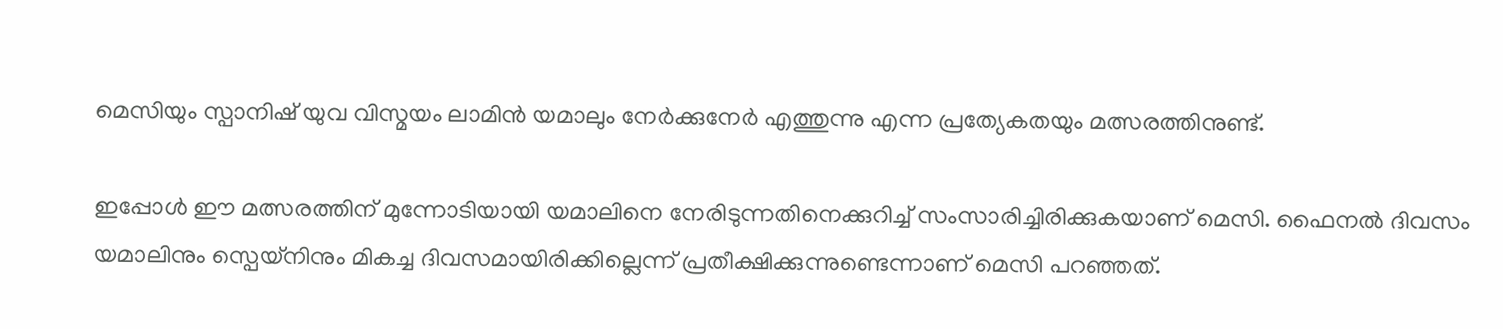മെസിയും സ്പാനിഷ് യുവ വിസ്മയം ലാമിന്‍ യമാലും നേര്‍ക്കുനേര്‍ എത്തുന്നു എന്ന പ്രത്യേകതയും മത്സരത്തിനുണ്ട്.

ഇപ്പോള്‍ ഈ മത്സരത്തിന് മുന്നോടിയായി യമാലിനെ നേരിടുന്നതിനെക്കുറിച്ച് സംസാരിച്ചിരിക്കുകയാണ് മെസി. ഫൈനല്‍ ദിവസം യമാലിനും സ്പെയ്നിനും മികച്ച ദിവസമായിരിക്കില്ലെന്ന് പ്രതീക്ഷിക്കുന്നുണ്ടെന്നാണ് മെസി പറഞ്ഞത്.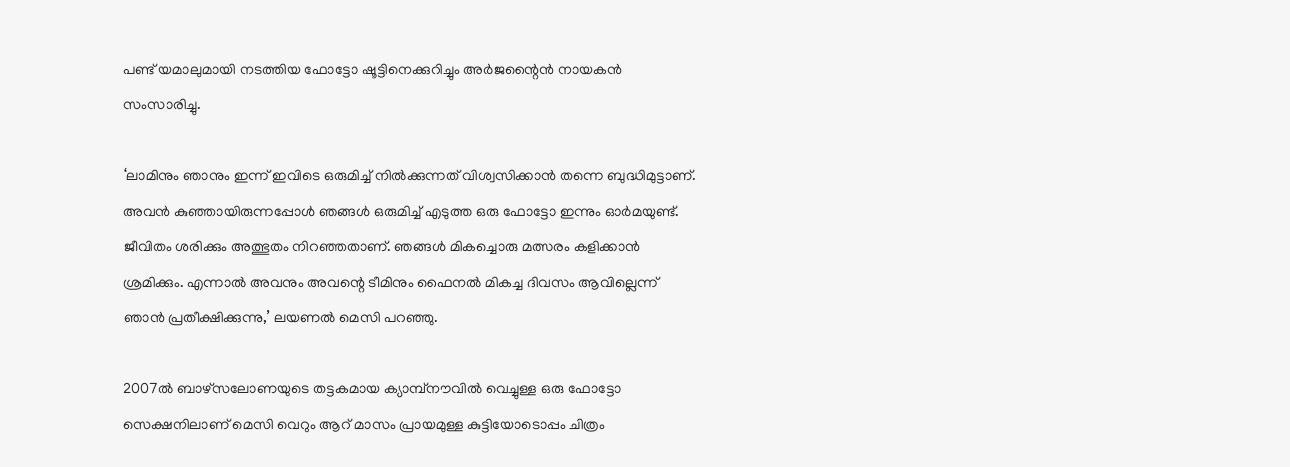പണ്ട് യമാലുമായി നടത്തിയ ഫോട്ടോ ഷൂട്ടിനെക്കുറിച്ചും അര്‍ജന്റൈന്‍ നായകന്‍ സംസാരിച്ചു.

‘ലാമിനും ഞാനും ഇന്ന് ഇവിടെ ഒരുമിച്ച് നില്‍ക്കുന്നത് വിശ്വസിക്കാന്‍ തന്നെ ബുദ്ധിമുട്ടാണ്. അവന്‍ കുഞ്ഞായിരുന്നപ്പോള്‍ ഞങ്ങള്‍ ഒരുമിച്ച് എടുത്ത ഒരു ഫോട്ടോ ഇന്നും ഓര്‍മയുണ്ട്. ജീവിതം ശരിക്കും അത്ഭുതം നിറഞ്ഞതാണ്. ഞങ്ങള്‍ മികച്ചൊരു മത്സരം കളിക്കാന്‍ ശ്രമിക്കും. എന്നാല്‍ അവനും അവന്റെ ടീമിനും ഫൈനൽ മികച്ച ദിവസം ആവില്ലെന്ന് ഞാന്‍ പ്രതീക്ഷിക്കുന്നു,’ ലയണല്‍ മെസി പറഞ്ഞു.

2007ല്‍ ബാഴ്സലോണയുടെ തട്ടകമായ ക്യാമ്പ്നൗവില്‍ വെച്ചുള്ള ഒരു ഫോട്ടോ സെക്ഷനിലാണ് മെസി വെറും ആറ് മാസം പ്രായമുള്ള കുട്ടിയോടൊപ്പം ചിത്രം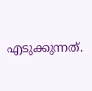എടുക്കുന്നത്.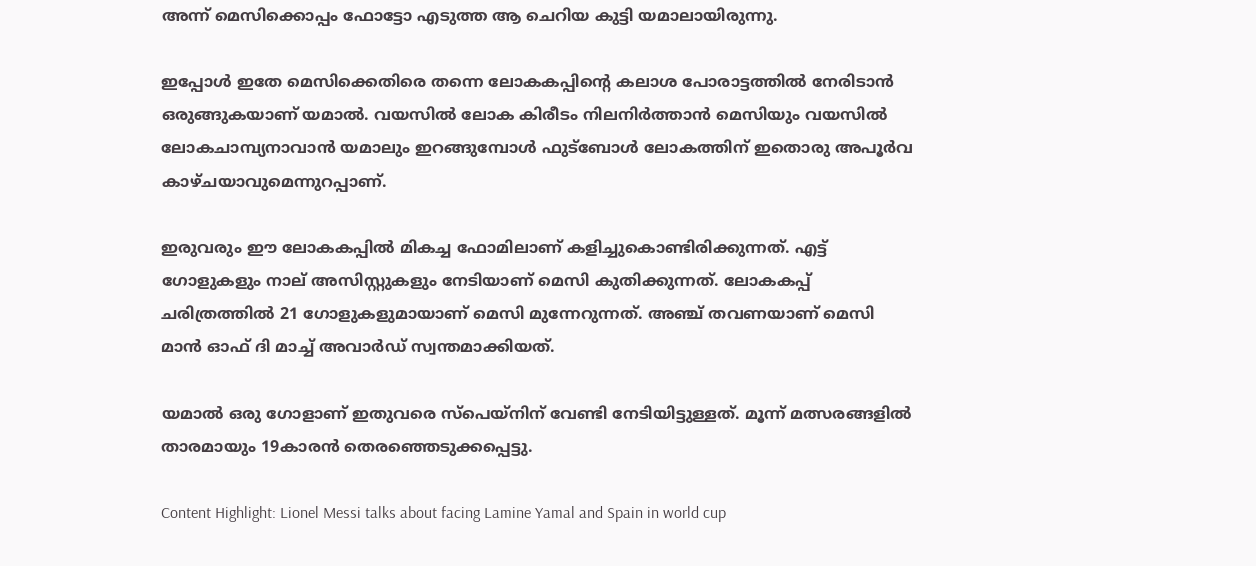അന്ന് മെസിക്കൊപ്പം ഫോട്ടോ എടുത്ത ആ ചെറിയ കുട്ടി യമാലായിരുന്നു.

ഇപ്പോള്‍ ഇതേ മെസിക്കെതിരെ തന്നെ ലോകകപ്പിന്റെ കലാശ പോരാട്ടത്തില്‍ നേരിടാന്‍ ഒരുങ്ങുകയാണ് യമാല്‍. വയസില്‍ ലോക കിരീടം നിലനിര്‍ത്താന്‍ മെസിയും വയസില്‍ ലോകചാമ്പ്യനാവാന്‍ യമാലും ഇറങ്ങുമ്പോള്‍ ഫുട്‌ബോള്‍ ലോകത്തിന് ഇതൊരു അപൂര്‍വ കാഴ്ചയാവുമെന്നുറപ്പാണ്.

ഇരുവരും ഈ ലോകകപ്പില്‍ മികച്ച ഫോമിലാണ് കളിച്ചുകൊണ്ടിരിക്കുന്നത്. എട്ട് ഗോളുകളും നാല് അസിസ്റ്റുകളും നേടിയാണ് മെസി കുതിക്കുന്നത്. ലോകകപ്പ് ചരിത്രത്തില്‍ 21 ഗോളുകളുമായാണ് മെസി മുന്നേറുന്നത്. അഞ്ച് തവണയാണ് മെസി മാന്‍ ഓഫ് ദി മാച്ച് അവാര്‍ഡ് സ്വന്തമാക്കിയത്.

യമാല്‍ ഒരു ഗോളാണ് ഇതുവരെ സ്‌പെയ്‌നിന് വേണ്ടി നേടിയിട്ടുള്ളത്. മൂന്ന് മത്സരങ്ങളില്‍ താരമായും 19കാരന്‍ തെരഞ്ഞെടുക്കപ്പെട്ടു.

Content Highlight: Lionel Messi talks about facing Lamine Yamal and Spain in world cup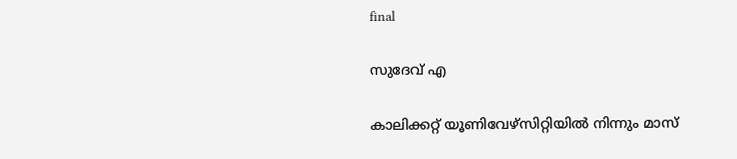final

സുദേവ് എ

കാലിക്കറ്റ് യൂണിവേഴ്‌സിറ്റിയില്‍ നിന്നും മാസ്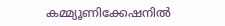കമ്മ്യൂണിക്കേഷനില്‍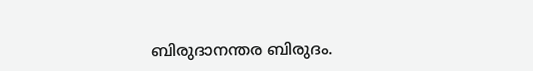ബിരുദാനന്തര ബിരുദം.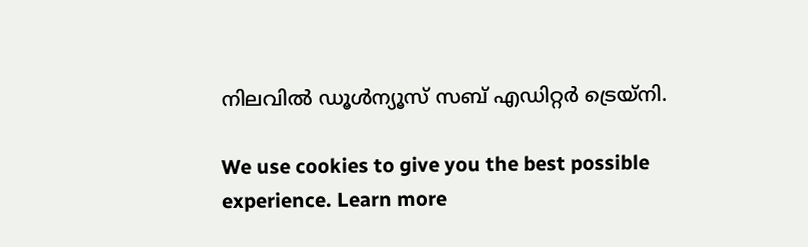നിലവില്‍ ഡൂള്‍ന്യൂസ് സബ് എഡിറ്റര്‍ ട്രെയ്‌നി.

We use cookies to give you the best possible experience. Learn more